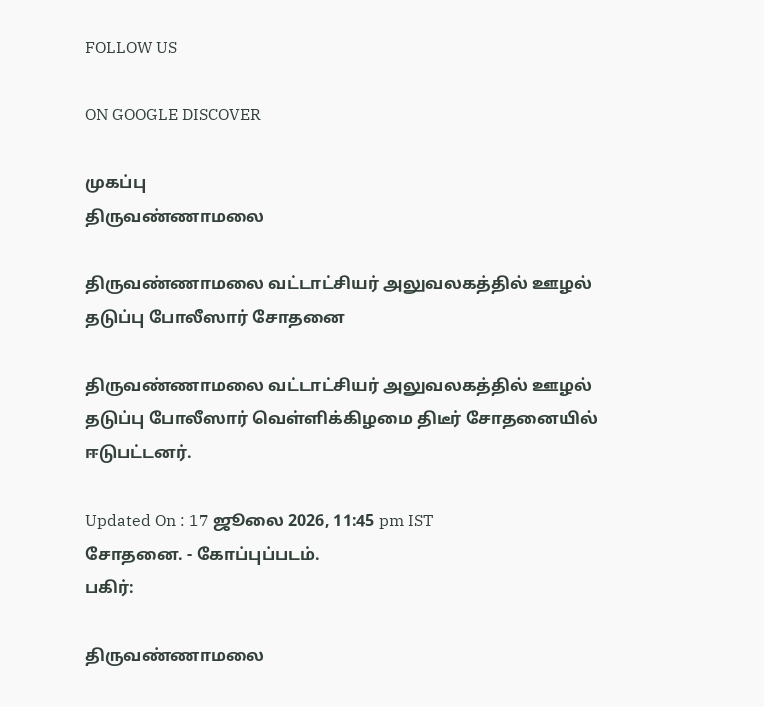FOLLOW US

ON GOOGLE DISCOVER

முகப்பு
திருவண்ணாமலை

திருவண்ணாமலை வட்டாட்சியர் அலுவலகத்தில் ஊழல் தடுப்பு போலீஸார் சோதனை

திருவண்ணாமலை வட்டாட்சியர் அலுவலகத்தில் ஊழல் தடுப்பு போலீஸார் வெள்ளிக்கிழமை திடீர் சோதனையில் ஈடுபட்டனர்.

Updated On : 17 ஜூலை 2026, 11:45 pm IST
சோதனை. - கோப்புப்படம்.
பகிர்:

திருவண்ணாமலை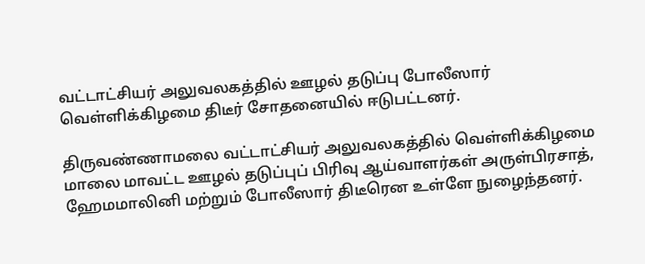வட்டாட்சியர் அலுவலகத்தில் ஊழல் தடுப்பு போலீஸார் வெள்ளிக்கிழமை திடீர் சோதனையில் ஈடுபட்டனர்.

திருவண்ணாமலை வட்டாட்சியர் அலுவலகத்தில் வெள்ளிக்கிழமை மாலை மாவட்ட ஊழல் தடுப்புப் பிரிவு ஆய்வாளர்கள் அருள்பிரசாத், ஹேமமாலினி மற்றும் போலீஸார் திடீரென உள்ளே நுழைந்தனர்.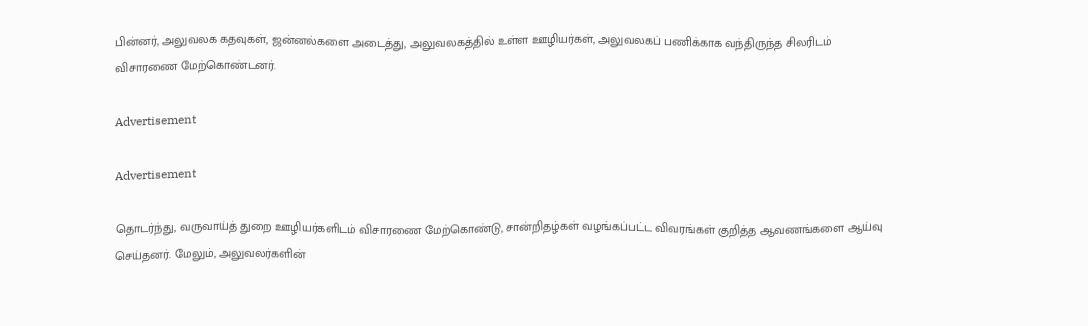பின்னர், அலுவலக கதவுகள், ஜன்னல்களை அடைத்து, அலுவலகத்தில் உள்ள ஊழியர்கள், அலுவலகப் பணிக்காக வந்திருந்த சிலரிடம் விசாரணை மேற்கொண்டனர்.

Advertisement

Advertisement

தொடர்ந்து, வருவாய்த் துறை ஊழியர்களிடம் விசாரணை மேற்கொண்டு, சான்றிதழ்கள் வழங்கப்பட்ட விவரங்கள் குறித்த ஆவணங்களை ஆய்வு செய்தனர். மேலும், அலுவலர்களின்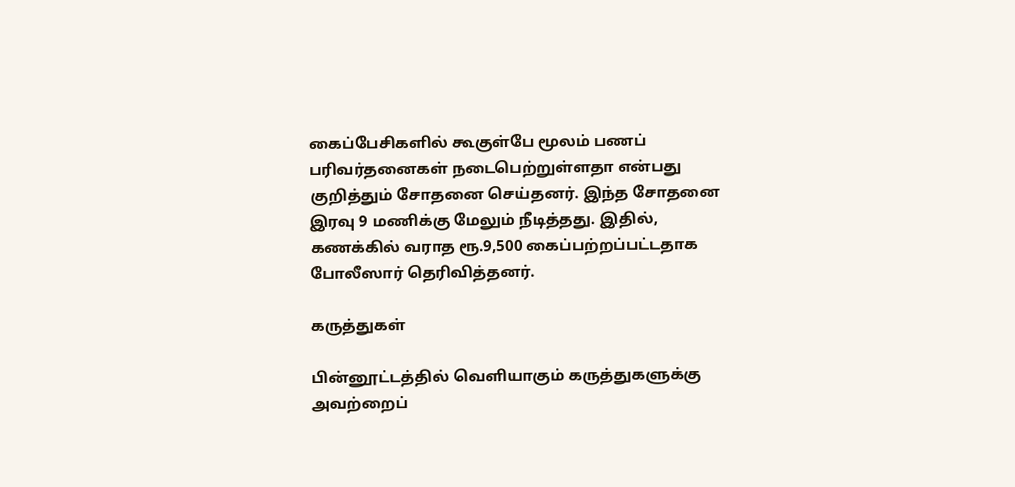கைப்பேசிகளில் கூகுள்பே மூலம் பணப் பரிவர்தனைகள் நடைபெற்றுள்ளதா என்பது குறித்தும் சோதனை செய்தனர். இந்த சோதனை இரவு 9 மணிக்கு மேலும் நீடித்தது. இதில், கணக்கில் வராத ரூ.9,500 கைப்பற்றப்பட்டதாக போலீஸார் தெரிவித்தனர்.

கருத்துகள்

பின்னூட்டத்தில் வெளியாகும் கருத்துகளுக்கு அவற்றைப்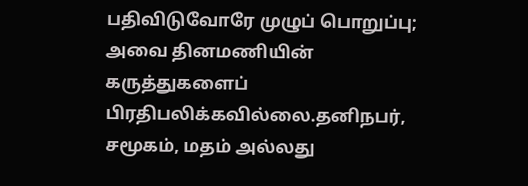பதிவிடுவோரே முழுப் பொறுப்பு; அவை தினமணியின் கருத்துகளைப் பிரதிபலிக்கவில்லை.தனிநபர், சமூகம், மதம் அல்லது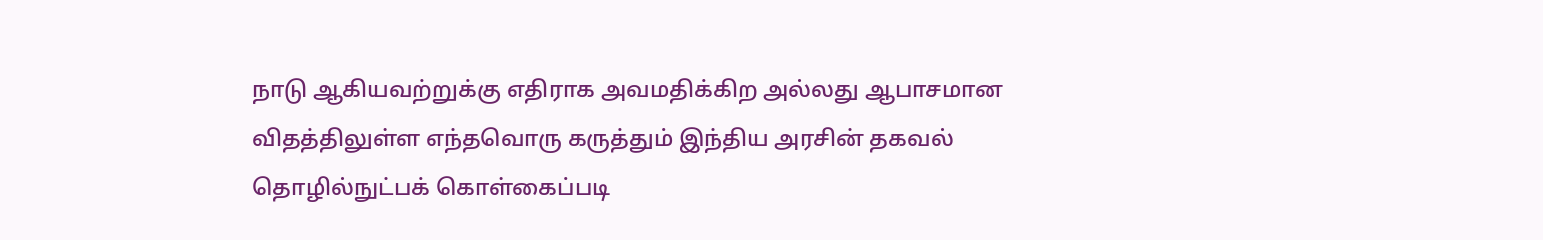நாடு ஆகியவற்றுக்கு எதிராக அவமதிக்கிற அல்லது ஆபாசமான விதத்திலுள்ள எந்தவொரு கருத்தும் இந்திய அரசின் தகவல் தொழில்நுட்பக் கொள்கைப்படி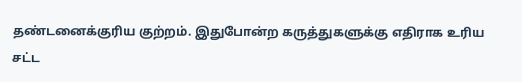தண்டனைக்குரிய குற்றம். இதுபோன்ற கருத்துகளுக்கு எதிராக உரிய சட்ட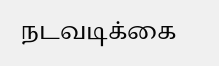நடவடிக்கை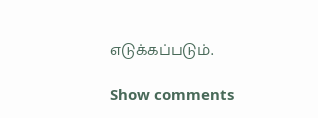எடுக்கப்படும்.

Show comments